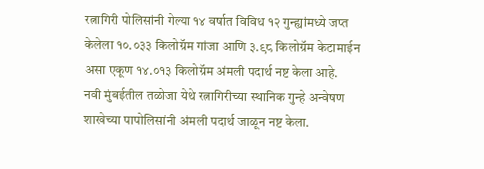रत्नागिरी पोलिसांनी गेल्या १४ वर्षात विविध १२ गुन्ह्यांमध्ये जप्त केलेला १०.०३३ किलोग्रॅम गांजा आणि ३.९८ किलोग्रॅम केटामाईन असा एकूण १४.०१३ किलोग्रॅम अंमली पदार्थ नष्ट केला आहे.
नवी मुंबईतील तळोजा येथे रत्नागिरीच्या स्थानिक गुन्हे अन्वेषण शाखेच्या पापोलिसांनी अंमली पदार्थ जाळून नष्ट केला.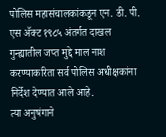पोलिस महासंचालकांकडून एन. डी. पी. एस ॲक्ट १९८५ अंतर्गत दाखल गुन्ह्यातील जप्त मुद्दे माल नाश करण्याकरिता सर्व पोलिस अधीक्षकांना निर्देश देण्यात आले आहे.
त्या अनुषंगाने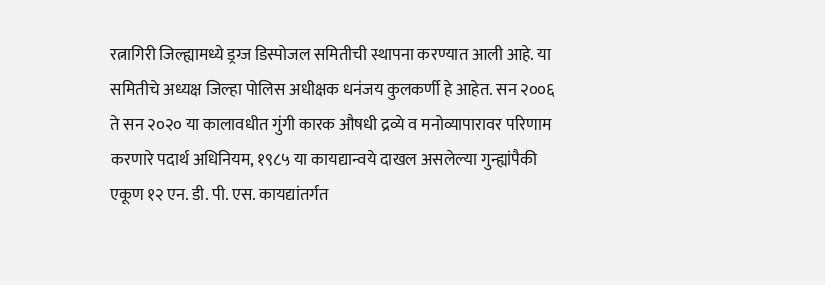रत्नागिरी जिल्ह्यामध्ये ड्रग्ज डिस्पोजल समितीची स्थापना करण्यात आली आहे. या समितीचे अध्यक्ष जिल्हा पोलिस अधीक्षक धनंजय कुलकर्णी हे आहेत. सन २००६ ते सन २०२० या कालावधीत गुंगी कारक औषधी द्रव्ये व मनोव्यापारावर परिणाम करणारे पदार्थ अधिनियम, १९८५ या कायद्यान्वये दाखल असलेल्या गुन्ह्यांपैकी एकूण १२ एन. डी. पी. एस. कायद्यांतर्गत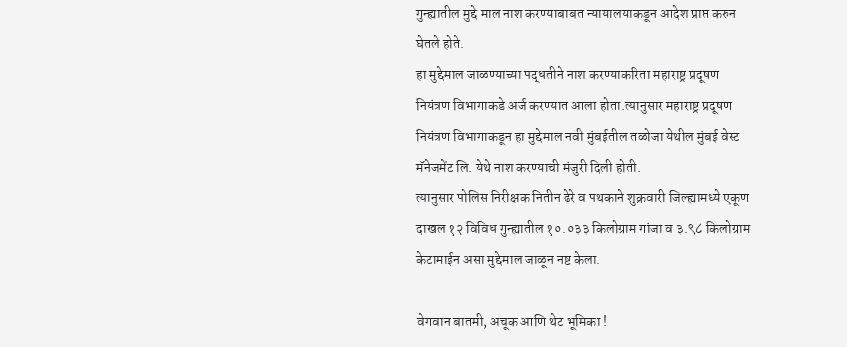गुन्ह्यातील मुद्दे माल नाश करण्याबाबत न्यायालयाकडून आदेश प्राप्त करुन घेतले होते.
हा मुद्देमाल जाळण्याच्या पद्धतीने नाश करण्याकरिता महाराष्ट्र प्रदूषण नियंत्रण विभागाकडे अर्ज करण्यात आला होता.त्यानुसार महाराष्ट्र प्रदूषण नियंत्रण विभागाकडून हा मुद्देमाल नवी मुंबईतील तळोजा येथील मुंबई वेस्ट मॅनेजमेंट लि. येथे नाश करण्याची मंजुरी दिली होती.
त्यानुसार पोलिस निरीक्षक नितीन ढेरे व पथकाने शुक्रवारी जिल्ह्यामध्ये एकूण दाखल १२ विविध गुन्ह्यातील १०.०३३ किलोग्राम गांजा व ३.९८ किलोग्राम केटामाईन असा मुद्देमाल जाळून नष्ट केला.

वेगवान बातमी, अचूक आणि थेट भूमिका !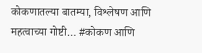कोकणातल्या बातम्या, विश्लेषण आणि महत्वाच्या गोष्टी… #कोकण आणि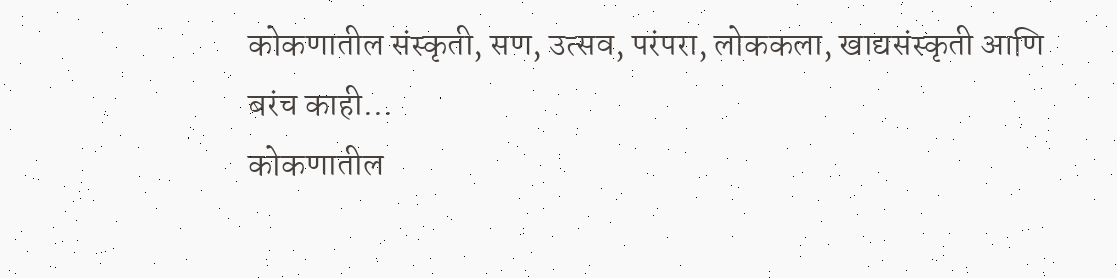कोकणातील संस्कृती, सण, उत्सव, परंपरा, लोककला, खाद्यसंस्कृती आणि बरंच काही…
कोकणातील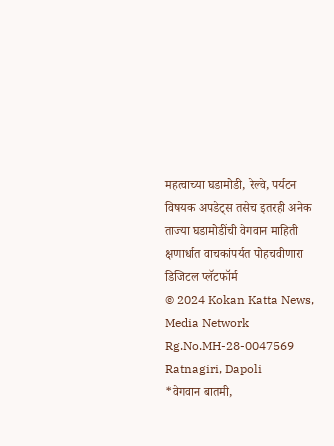महत्वाच्या घडामोडी, रेल्वे, पर्यटन विषयक अपडेट्स तसेच इतरही अनेक ताज्या घडामोडींची वेगवान माहिती क्षणार्धात वाचकांपर्यत पोहचवीणारा डिजिटल प्लॅटफॉर्म
© 2024 Kokan Katta News, Media Network
Rg.No.MH-28-0047569
Ratnagiri, Dapoli
*वेगवान बातमी,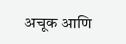अचूक आणि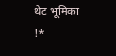थेट भूमिका !*